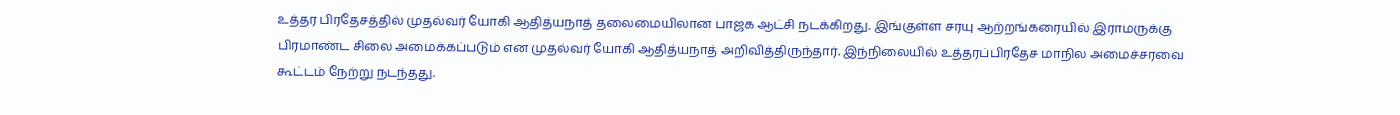உத்தர பிரதேசத்தில் முதல்வர் யோகி ஆதித்யநாத் தலைமையிலான பாஜக ஆட்சி நடக்கிறது. இங்குள்ள சரயு ஆற்றங்கரையில் இராமருக்கு பிரமாண்ட சிலை அமைக்கப்படும் என முதல்வர் யோகி ஆதித்யநாத் அறிவித்திருந்தார். இந்நிலையில் உத்தரப்பிரதேச மாநில அமைச்சரவை கூட்டம் நேற்று நடந்தது.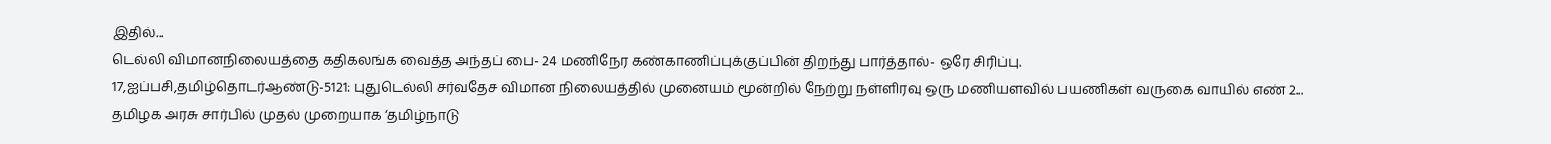இதில்...
டெல்லி விமானநிலையத்தை கதிகலங்க வைத்த அந்தப் பை- 24 மணிநேர கண்காணிப்புக்குப்பின் திறந்து பார்த்தால்- ஒரே சிரிப்பு.
17,ஐப்பசி,தமிழ்தொடர்ஆண்டு-5121: புதுடெல்லி சர்வதேச விமான நிலையத்தில் முனையம் மூன்றில் நேற்று நள்ளிரவு ஒரு மணியளவில் பயணிகள் வருகை வாயில் எண் 2...
தமிழக அரசு சார்பில் முதல் முறையாக ‘தமிழ்நாடு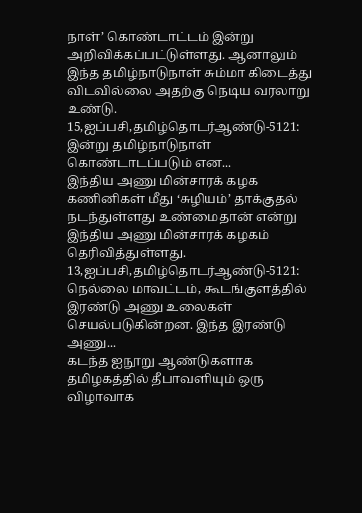நாள்’ கொண்டாட்டம் இன்று அறிவிக்கப்பட்டுள்ளது. ஆனாலும் இந்த தமிழ்நாடுநாள் சும்மா கிடைத்து விடவில்லை அதற்கு நெடிய வரலாறு உண்டு.
15,ஐப்பசி,தமிழ்தொடர்ஆண்டு-5121: இன்று தமிழ்நாடுநாள் கொண்டாடப்படும் என...
இந்திய அணு மின்சாரக் கழக கணினிகள் மீது ‘சுழியம்’ தாக்குதல் நடந்துள்ளது உண்மைதான் என்று இந்திய அணு மின்சாரக் கழகம் தெரிவித்துள்ளது.
13,ஐப்பசி,தமிழ்தொடர்ஆண்டு-5121: நெல்லை மாவட்டம், கூடங்குளத்தில் இரண்டு அணு உலைகள் செயல்படுகின்றன. இந்த இரண்டு அணு...
கடந்த ஐநூறு ஆண்டுகளாக தமிழகத்தில் தீபாவளியும் ஒரு விழாவாக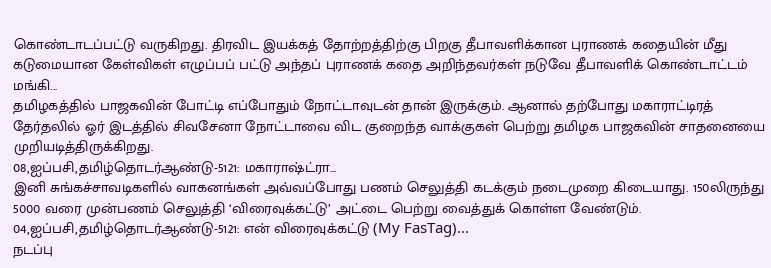கொண்டாடப்பட்டு வருகிறது. திரவிட இயக்கத் தோற்றத்திற்கு பிறகு தீபாவளிக்கான புராணக் கதையின் மீது கடுமையான கேள்விகள் எழுப்பப் பட்டு அந்தப் புராணக் கதை அறிந்தவர்கள் நடுவே தீபாவளிக் கொண்டாட்டம் மங்கி...
தமிழகத்தில் பாஜகவின் போட்டி எப்போதும் நோட்டாவுடன் தான் இருக்கும். ஆனால் தற்போது மகாராட்டிரத் தேர்தலில் ஓர் இடத்தில் சிவசேனா நோட்டாவை விட குறைந்த வாக்குகள் பெற்று தமிழக பாஜகவின் சாதனையை முறியடித்திருக்கிறது.
08,ஐப்பசி,தமிழ்தொடர்ஆண்டு-5121: மகாராஷ்ட்ரா...
இனி சுங்கச்சாவடிகளில் வாகனங்கள் அவ்வப்போது பணம் செலுத்தி கடக்கும் நடைமுறை கிடையாது. 150லிருந்து 5000 வரை முன்பணம் செலுத்தி ‘விரைவுக்கட்டு’ அட்டை பெற்று வைத்துக் கொள்ள வேண்டும்.
04,ஐப்பசி,தமிழ்தொடர்ஆண்டு-5121: என் விரைவுக்கட்டு (My FasTag)...
நடப்பு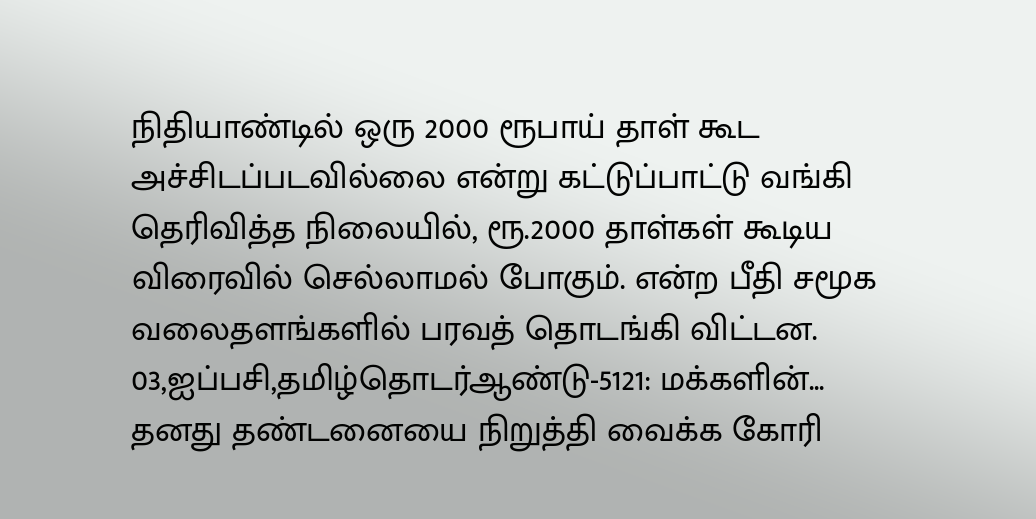நிதியாண்டில் ஒரு 2000 ரூபாய் தாள் கூட அச்சிடப்படவில்லை என்று கட்டுப்பாட்டு வங்கி தெரிவித்த நிலையில், ரூ.2000 தாள்கள் கூடிய விரைவில் செல்லாமல் போகும். என்ற பீதி சமூக வலைதளங்களில் பரவத் தொடங்கி விட்டன.
03,ஐப்பசி,தமிழ்தொடர்ஆண்டு-5121: மக்களின்...
தனது தண்டனையை நிறுத்தி வைக்க கோரி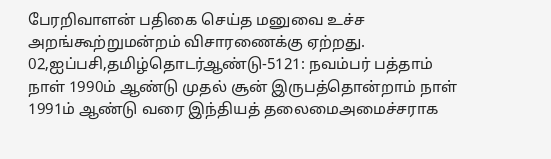பேரறிவாளன் பதிகை செய்த மனுவை உச்ச அறங்கூற்றுமன்றம் விசாரணைக்கு ஏற்றது.
02,ஐப்பசி,தமிழ்தொடர்ஆண்டு-5121: நவம்பர் பத்தாம் நாள் 1990ம் ஆண்டு முதல் சூன் இருபத்தொன்றாம் நாள் 1991ம் ஆண்டு வரை இந்தியத் தலைமைஅமைச்சராக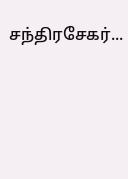சந்திரசேகர்...